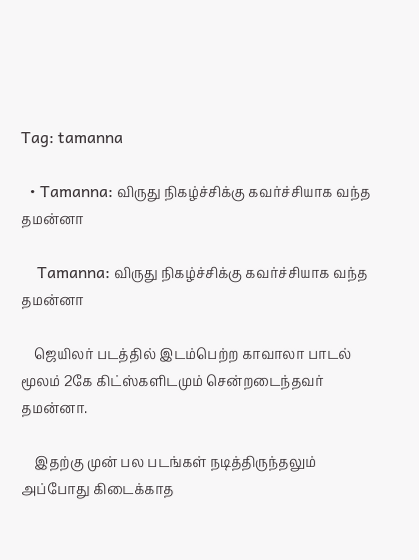Tag: tamanna

  • Tamanna: விருது நிகழ்ச்சிக்கு கவர்ச்சியாக வந்த தமன்னா

    Tamanna: விருது நிகழ்ச்சிக்கு கவர்ச்சியாக வந்த தமன்னா

    ஜெயிலர் படத்தில் இடம்பெற்ற காவாலா பாடல் மூலம் 2கே கிட்ஸ்களிடமும் சென்றடைந்தவர் தமன்னா.

    இதற்கு முன் பல படங்கள் நடித்திருந்தலும் அப்போது கிடைக்காத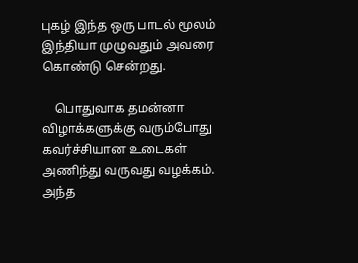புகழ் இந்த ஒரு பாடல் மூலம் இந்தியா முழுவதும் அவரை கொண்டு சென்றது.

    பொதுவாக தமன்னா விழாக்களுக்கு வரும்போது கவர்ச்சியான உடைகள் அணிந்து வருவது வழக்கம். அந்த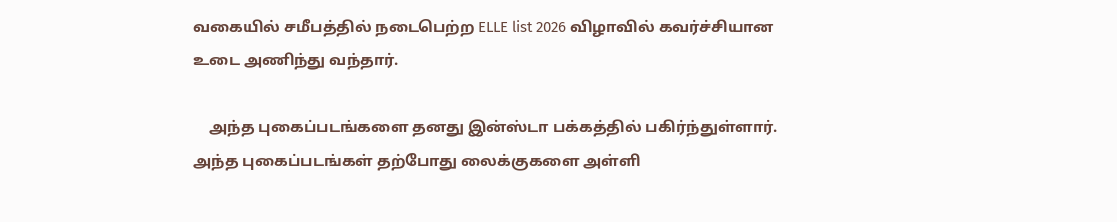வகையில் சமீபத்தில் நடைபெற்ற ELLE list 2026 விழாவில் கவர்ச்சியான உடை அணிந்து வந்தார்.

    அந்த புகைப்படங்களை தனது இன்ஸ்டா பக்கத்தில் பகிர்ந்துள்ளார். அந்த புகைப்படங்கள் தற்போது லைக்குகளை அள்ளி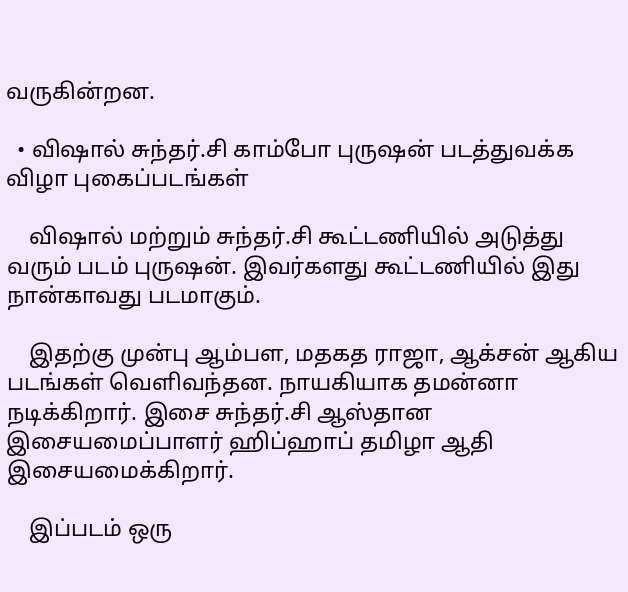வருகின்றன.

  • விஷால் சுந்தர்.சி காம்போ புருஷன் படத்துவக்க விழா புகைப்படங்கள்

    விஷால் மற்றும் சுந்தர்.சி கூட்டணியில் அடுத்து வரும் படம் புருஷன். இவர்களது கூட்டணியில் இது நான்காவது படமாகும்.

    இதற்கு முன்பு ஆம்பள, மதகத ராஜா, ஆக்சன் ஆகிய படங்கள் வெளிவந்தன. நாயகியாக தமன்னா நடிக்கிறார். இசை சுந்தர்.சி ஆஸ்தான இசையமைப்பாளர் ஹிப்ஹாப் தமிழா ஆதி இசையமைக்கிறார்.

    இப்படம் ஒரு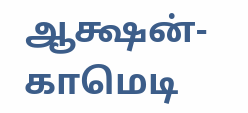ஆக்ஷன்-காமெடி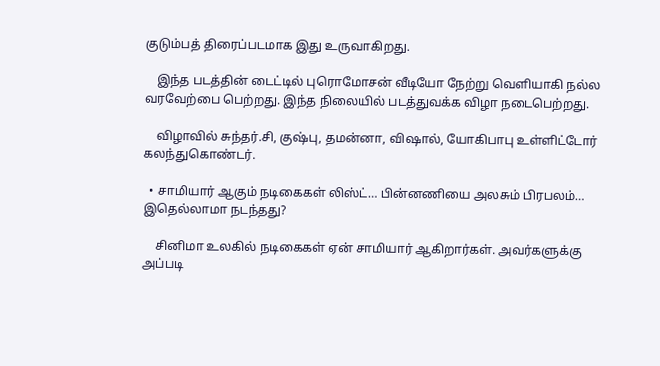குடும்பத் திரைப்படமாக இது உருவாகிறது.

    இந்த படத்தின் டைட்டில் புரொமோசன் வீடியோ நேற்று வெளியாகி நல்ல வரவேற்பை பெற்றது. இந்த நிலையில் படத்துவக்க விழா நடைபெற்றது.

    விழாவில் சுந்தர்.சி, குஷ்பு, தமன்னா, விஷால், யோகிபாபு உள்ளிட்டோர் கலந்துகொண்டர்.

  • சாமியார் ஆகும் நடிகைகள் லிஸ்ட்… பின்னணியை அலசும் பிரபலம்… இதெல்லாமா நடந்தது?

    சினிமா உலகில் நடிகைகள் ஏன் சாமியார் ஆகிறார்கள். அவர்களுக்கு அப்படி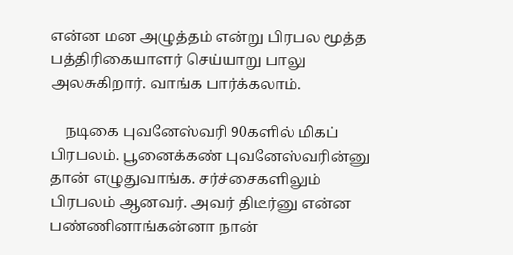என்ன மன அழுத்தம் என்று பிரபல மூத்த பத்திரிகையாளர் செய்யாறு பாலு அலசுகிறார். வாங்க பார்க்கலாம்.

    நடிகை புவனேஸ்வரி 90களில் மிகப் பிரபலம். பூனைக்கண் புவனேஸ்வரின்னு தான் எழுதுவாங்க. சர்ச்சைகளிலும் பிரபலம் ஆனவர். அவர் திடீர்னு என்ன பண்ணினாங்கன்னா நான்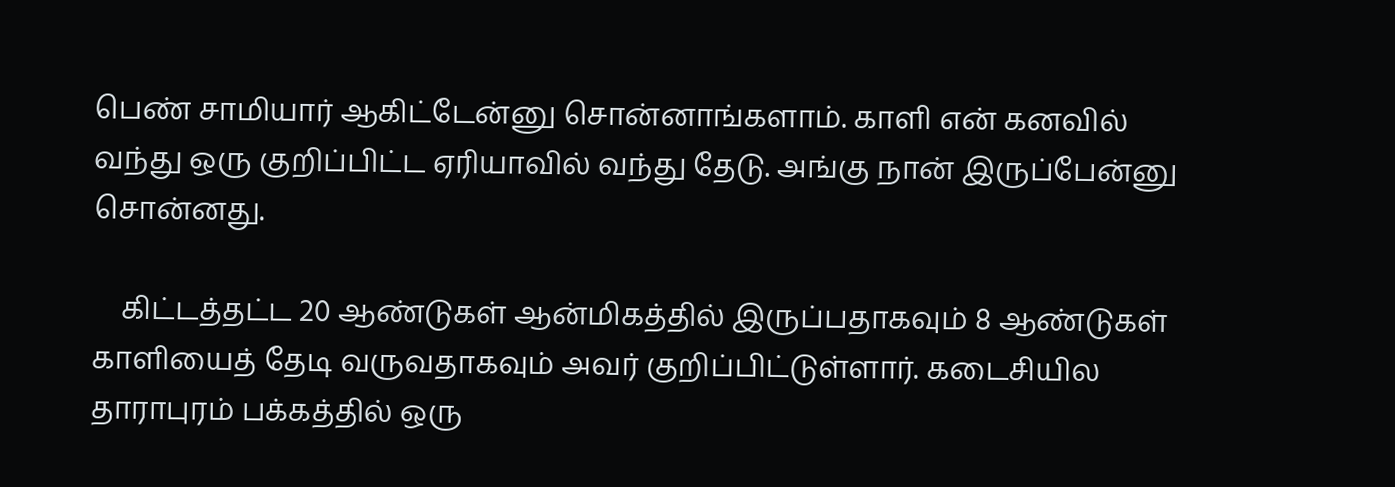பெண் சாமியார் ஆகிட்டேன்னு சொன்னாங்களாம். காளி என் கனவில் வந்து ஒரு குறிப்பிட்ட ஏரியாவில் வந்து தேடு. அங்கு நான் இருப்பேன்னு சொன்னது.

    கிட்டத்தட்ட 20 ஆண்டுகள் ஆன்மிகத்தில் இருப்பதாகவும் 8 ஆண்டுகள் காளியைத் தேடி வருவதாகவும் அவர் குறிப்பிட்டுள்ளார். கடைசியில தாராபுரம் பக்கத்தில் ஒரு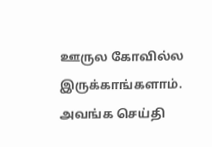ஊருல கோவில்ல இருக்காங்களாம். அவங்க செய்தி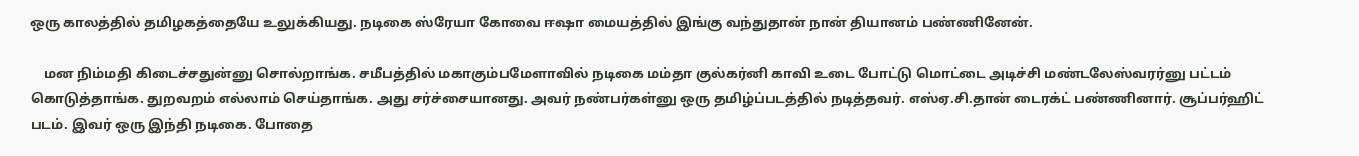ஒரு காலத்தில் தமிழகத்தையே உலுக்கியது. நடிகை ஸ்ரேயா கோவை ஈஷா மையத்தில் இங்கு வந்துதான் நான் தியானம் பண்ணினேன்.

    மன நிம்மதி கிடைச்சதுன்னு சொல்றாங்க. சமீபத்தில் மகாகும்பமேளாவில் நடிகை மம்தா குல்கர்னி காவி உடை போட்டு மொட்டை அடிச்சி மண்டலேஸ்வரர்னு பட்டம் கொடுத்தாங்க. துறவறம் எல்லாம் செய்தாங்க. அது சர்ச்சையானது. அவர் நண்பர்கள்னு ஒரு தமிழ்ப்படத்தில் நடித்தவர். எஸ்ஏ.சி.தான் டைரக்ட் பண்ணினார். சூப்பர்ஹிட் படம். இவர் ஒரு இந்தி நடிகை. போதை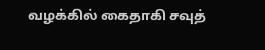வழக்கில் கைதாகி சவுத்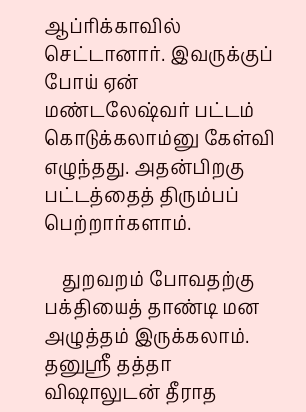ஆப்ரிக்காவில் செட்டானார். இவருக்குப் போய் ஏன் மண்டலேஷ்வர் பட்டம் கொடுக்கலாம்னு கேள்வி எழுந்தது. அதன்பிறகு பட்டத்தைத் திரும்பப் பெற்றார்களாம்.

    துறவறம் போவதற்கு பக்தியைத் தாண்டி மன அழுத்தம் இருக்கலாம். தனுஸ்ரீ தத்தா விஷாலுடன் தீராத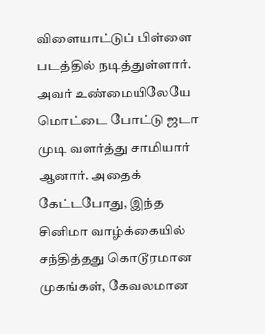விளையாட்டுப் பிள்ளை படத்தில் நடித்துள்ளார். அவர் உண்மையிலேயே மொட்டை போட்டு ஜடா முடி வளர்த்து சாமியார் ஆனார். அதைக் கேட்டபோது, இந்த சினிமா வாழ்க்கையில் சந்தித்தது கொடூரமான முகங்கள், கேவலமான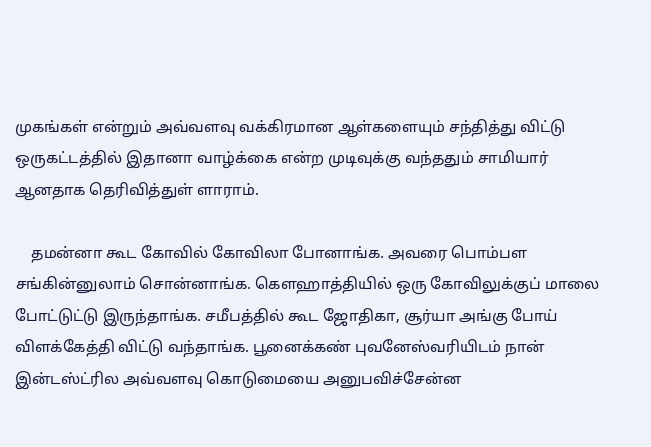முகங்கள் என்றும் அவ்வளவு வக்கிரமான ஆள்களையும் சந்தித்து விட்டு ஒருகட்டத்தில் இதானா வாழ்க்கை என்ற முடிவுக்கு வந்ததும் சாமியார் ஆனதாக தெரிவித்துள் ளாராம்.

    தமன்னா கூட கோவில் கோவிலா போனாங்க. அவரை பொம்பள சங்கின்னுலாம் சொன்னாங்க. கௌஹாத்தியில் ஒரு கோவிலுக்குப் மாலை போட்டுட்டு இருந்தாங்க. சமீபத்தில் கூட ஜோதிகா, சூர்யா அங்கு போய் விளக்கேத்தி விட்டு வந்தாங்க. பூனைக்கண் புவனேஸ்வரியிடம் நான் இன்டஸ்ட்ரில அவ்வளவு கொடுமையை அனுபவிச்சேன்ன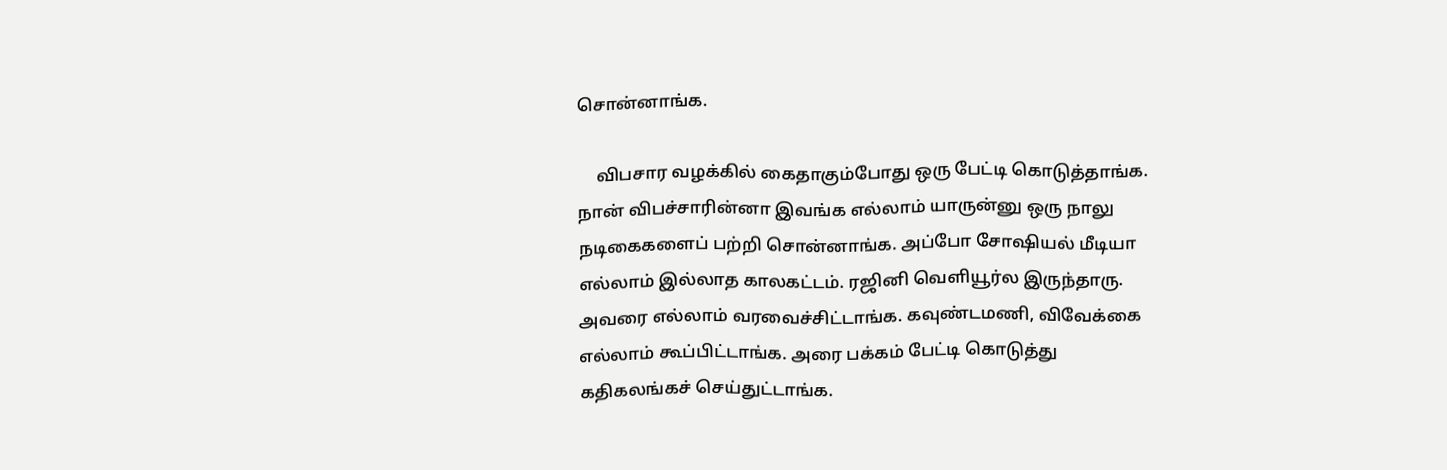சொன்னாங்க.

    விபசார வழக்கில் கைதாகும்போது ஒரு பேட்டி கொடுத்தாங்க. நான் விபச்சாரின்னா இவங்க எல்லாம் யாருன்னு ஒரு நாலு நடிகைகளைப் பற்றி சொன்னாங்க. அப்போ சோஷியல் மீடியா எல்லாம் இல்லாத காலகட்டம். ரஜினி வெளியூர்ல இருந்தாரு. அவரை எல்லாம் வரவைச்சிட்டாங்க. கவுண்டமணி, விவேக்கை எல்லாம் கூப்பிட்டாங்க. அரை பக்கம் பேட்டி கொடுத்து கதிகலங்கச் செய்துட்டாங்க.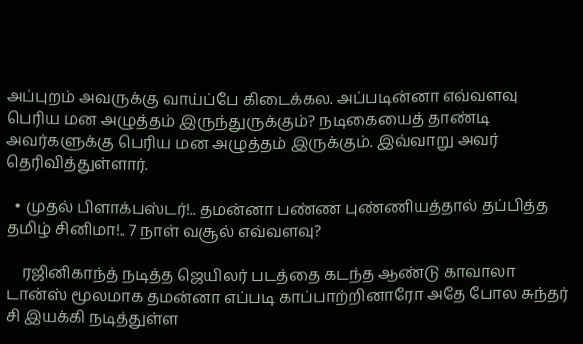அப்புறம் அவருக்கு வாய்ப்பே கிடைக்கல. அப்படின்னா எவ்வளவு பெரிய மன அழுத்தம் இருந்துருக்கும்? நடிகையைத் தாண்டி அவர்களுக்கு பெரிய மன அழுத்தம் இருக்கும். இவ்வாறு அவர் தெரிவித்துள்ளார்.

  • முதல் பிளாக்பஸ்டர்!.. தமன்னா பண்ண புண்ணியத்தால் தப்பித்த தமிழ் சினிமா!.. 7 நாள் வசூல் எவ்வளவு?

    ரஜினிகாந்த் நடித்த ஜெயிலர் படத்தை கடந்த ஆண்டு காவாலா டான்ஸ் மூலமாக தமன்னா எப்படி காப்பாற்றினாரோ அதே போல சுந்தர் சி இயக்கி நடித்துள்ள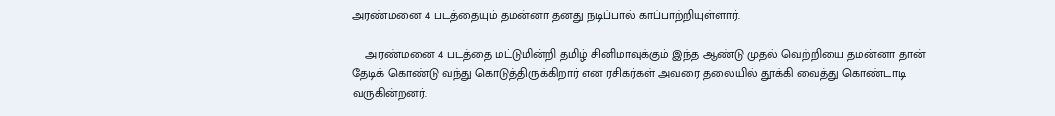அரண்மனை 4 படத்தையும் தமன்னா தனது நடிப்பால் காப்பாற்றியுள்ளார்.

    அரண்மனை 4 படத்தை மட்டுமின்றி தமிழ் சினிமாவுக்கும் இந்த ஆண்டு முதல் வெற்றியை தமன்னா தான் தேடிக் கொண்டு வந்து கொடுத்திருக்கிறார் என ரசிகர்கள் அவரை தலையில் தூக்கி வைத்து கொண்டாடி வருகின்றனர்.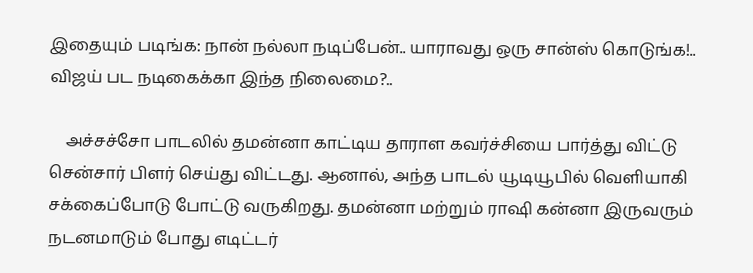இதையும் படிங்க: நான் நல்லா நடிப்பேன்.. யாராவது ஒரு சான்ஸ் கொடுங்க!.. விஜய் பட நடிகைக்கா இந்த நிலைமை?..

    அச்சச்சோ பாடலில் தமன்னா காட்டிய தாராள கவர்ச்சியை பார்த்து விட்டு சென்சார் பிளர் செய்து விட்டது. ஆனால், அந்த பாடல் யூடியூபில் வெளியாகி சக்கைப்போடு போட்டு வருகிறது. தமன்னா மற்றும் ராஷி கன்னா இருவரும் நடனமாடும் போது எடிட்டர்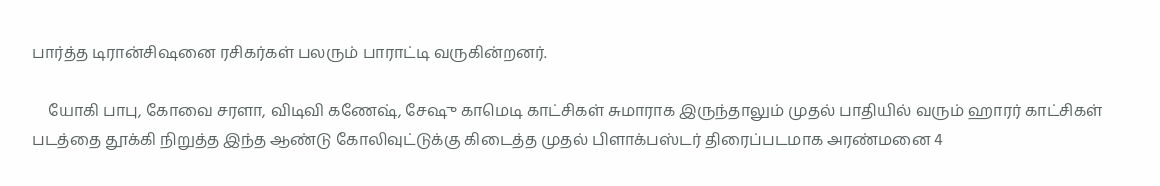பார்த்த டிரான்சிஷனை ரசிகர்கள் பலரும் பாராட்டி வருகின்றனர்.

    யோகி பாபு, கோவை சரளா, விடிவி கணேஷ், சேஷு காமெடி காட்சிகள் சுமாராக இருந்தாலும் முதல் பாதியில் வரும் ஹாரர் காட்சிகள் படத்தை தூக்கி நிறுத்த இந்த ஆண்டு கோலிவுட்டுக்கு கிடைத்த முதல் பிளாக்பஸ்டர் திரைப்படமாக அரண்மனை 4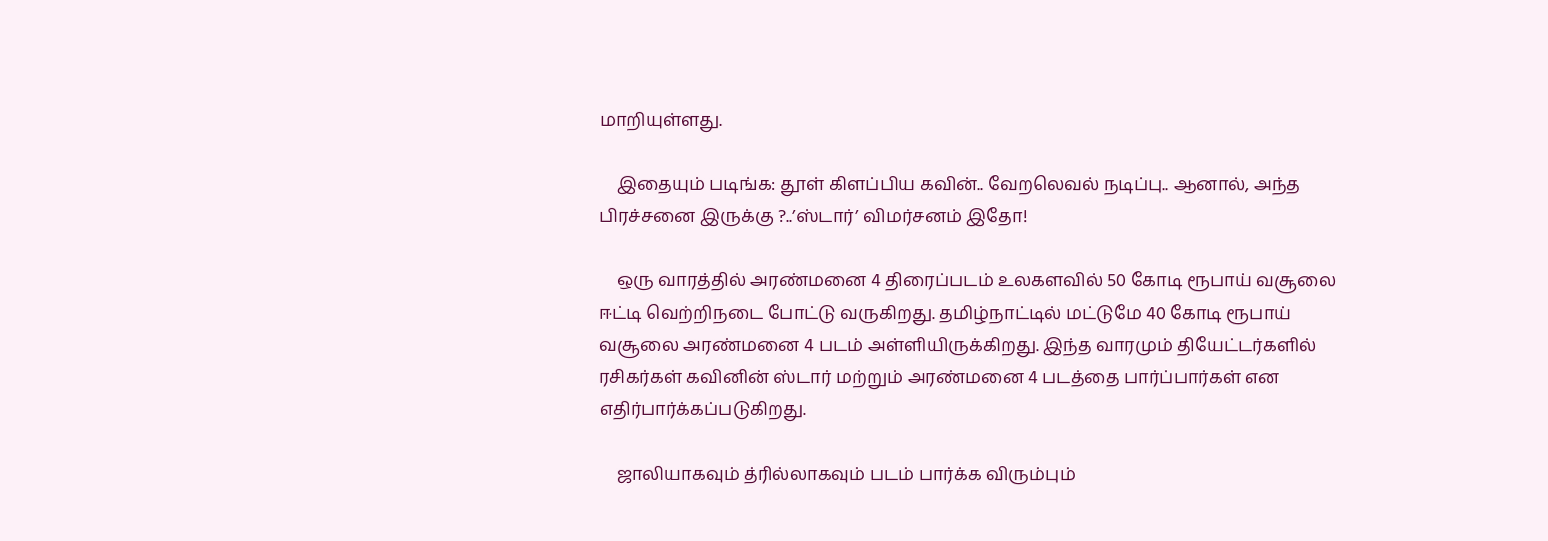மாறியுள்ளது.

    இதையும் படிங்க: தூள் கிளப்பிய கவின்.. வேறலெவல் நடிப்பு.. ஆனால், அந்த பிரச்சனை இருக்கு ?..’ஸ்டார்’ விமர்சனம் இதோ!

    ஒரு வாரத்தில் அரண்மனை 4 திரைப்படம் உலகளவில் 50 கோடி ரூபாய் வசூலை ஈட்டி வெற்றிநடை போட்டு வருகிறது. தமிழ்நாட்டில் மட்டுமே 40 கோடி ரூபாய் வசூலை அரண்மனை 4 படம் அள்ளியிருக்கிறது. இந்த வாரமும் தியேட்டர்களில் ரசிகர்கள் கவினின் ஸ்டார் மற்றும் அரண்மனை 4 படத்தை பார்ப்பார்கள் என எதிர்பார்க்கப்படுகிறது.

    ஜாலியாகவும் த்ரில்லாகவும் படம் பார்க்க விரும்பும்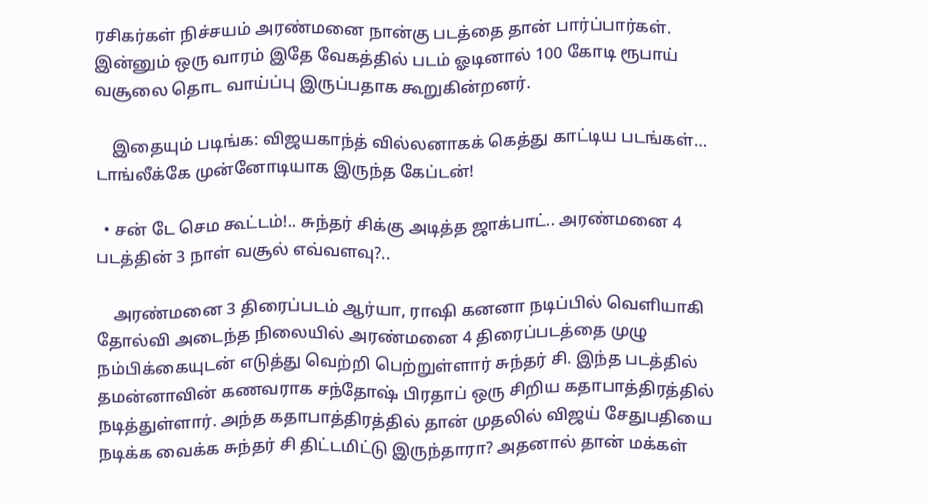ரசிகர்கள் நிச்சயம் அரண்மனை நான்கு படத்தை தான் பார்ப்பார்கள். இன்னும் ஒரு வாரம் இதே வேகத்தில் படம் ஓடினால் 100 கோடி ரூபாய் வசூலை தொட வாய்ப்பு இருப்பதாக கூறுகின்றனர்.

    இதையும் படிங்க: விஜயகாந்த் வில்லனாகக் கெத்து காட்டிய படங்கள்… டாங்லீக்கே முன்னோடியாக இருந்த கேப்டன்!

  • சன் டே செம கூட்டம்!.. சுந்தர் சிக்கு அடித்த ஜாக்பாட்.. அரண்மனை 4 படத்தின் 3 நாள் வசூல் எவ்வளவு?..

    அரண்மனை 3 திரைப்படம் ஆர்யா, ராஷி கனனா நடிப்பில் வெளியாகி தோல்வி அடைந்த நிலையில் அரண்மனை 4 திரைப்படத்தை முழு நம்பிக்கையுடன் எடுத்து வெற்றி பெற்றுள்ளார் சுந்தர் சி. இந்த படத்தில் தமன்னாவின் கணவராக சந்தோஷ் பிரதாப் ஒரு சிறிய கதாபாத்திரத்தில் நடித்துள்ளார். அந்த கதாபாத்திரத்தில் தான் முதலில் விஜய் சேதுபதியை நடிக்க வைக்க சுந்தர் சி திட்டமிட்டு இருந்தாரா? அதனால் தான் மக்கள்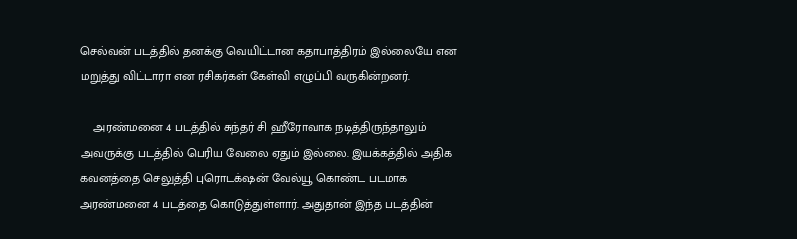செல்வன் படத்தில் தனக்கு வெயிட்டான கதாபாத்திரம் இல்லையே என மறுத்து விட்டாரா என ரசிகர்கள் கேள்வி எழுப்பி வருகின்றனர்.

    அரண்மனை 4 படத்தில் சுந்தர் சி ஹீரோவாக நடித்திருந்தாலும் அவருக்கு படத்தில் பெரிய வேலை ஏதும் இல்லை. இயக்கத்தில் அதிக கவனத்தை செலுத்தி புரொடக்‌ஷன் வேல்யூ கொண்ட படமாக அரண்மனை 4 படத்தை கொடுத்துள்ளார். அதுதான் இந்த படத்தின்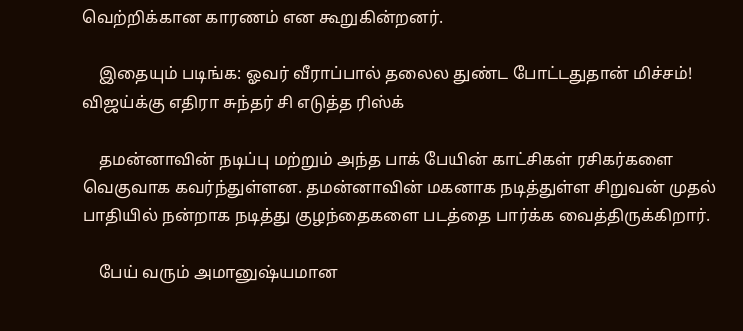வெற்றிக்கான காரணம் என கூறுகின்றனர்.

    இதையும் படிங்க: ஓவர் வீராப்பால் தலைல துண்ட போட்டதுதான் மிச்சம்! விஜய்க்கு எதிரா சுந்தர் சி எடுத்த ரிஸ்க்

    தமன்னாவின் நடிப்பு மற்றும் அந்த பாக் பேயின் காட்சிகள் ரசிகர்களை வெகுவாக கவர்ந்துள்ளன. தமன்னாவின் மகனாக நடித்துள்ள சிறுவன் முதல் பாதியில் நன்றாக நடித்து குழந்தைகளை படத்தை பார்க்க வைத்திருக்கிறார்.

    பேய் வரும் அமானுஷ்யமான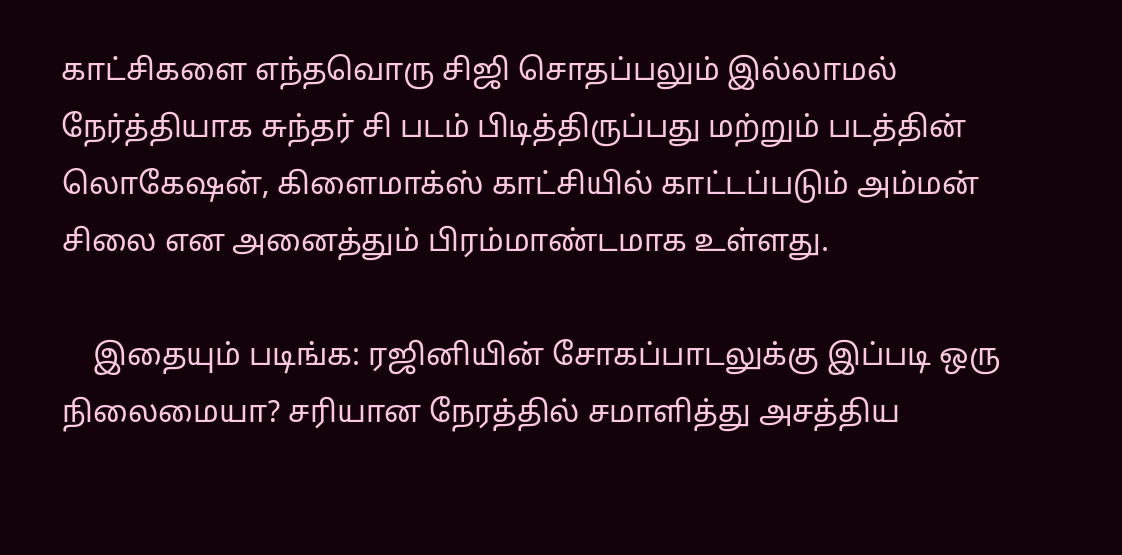காட்சிகளை எந்தவொரு சிஜி சொதப்பலும் இல்லாமல் நேர்த்தியாக சுந்தர் சி படம் பிடித்திருப்பது மற்றும் படத்தின் லொகேஷன், கிளைமாக்ஸ் காட்சியில் காட்டப்படும் அம்மன் சிலை என அனைத்தும் பிரம்மாண்டமாக உள்ளது.

    இதையும் படிங்க: ரஜினியின் சோகப்பாடலுக்கு இப்படி ஒரு நிலைமையா? சரியான நேரத்தில் சமாளித்து அசத்திய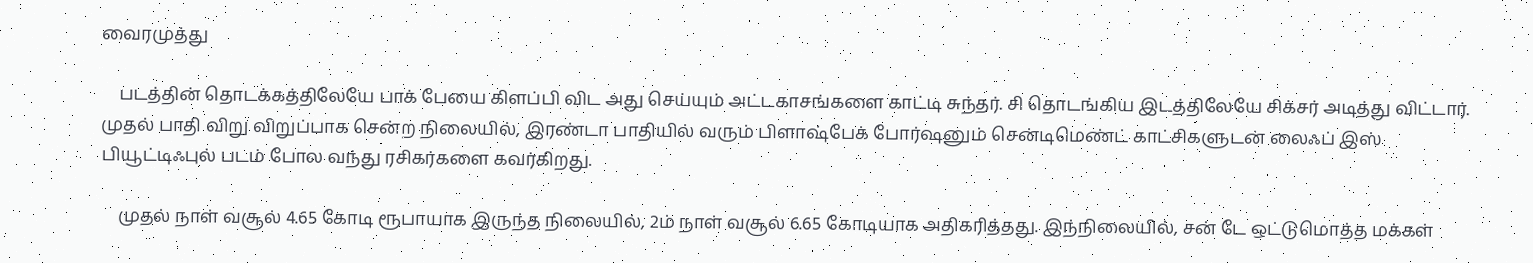வைரமுத்து

    படத்தின் தொடக்கத்திலேயே பாக் பேயை கிளப்பி விட அது செய்யும் அட்டகாசங்களை காட்டி சுந்தர். சி தொடங்கிய இடத்திலேயே சிக்சர் அடித்து விட்டார். முதல் பாதி விறு விறுப்பாக சென்ற நிலையில், இரண்டா பாதியில் வரும் பிளாஷ்பேக் போர்ஷனும் சென்டிமெண்ட் காட்சிகளுடன் லைஃப் இஸ் பியூட்டிஃபுல் படம் போல வந்து ரசிகர்களை கவர்கிறது.

    முதல் நாள் வசூல் 4.65 கோடி ரூபாயாக இருந்த நிலையில், 2ம் நாள் வசூல் 6.65 கோடியாக அதிகரித்தது. இந்நிலையில், சன் டே ஒட்டுமொத்த மக்கள்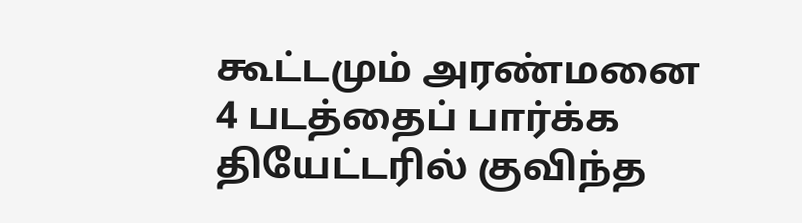கூட்டமும் அரண்மனை 4 படத்தைப் பார்க்க தியேட்டரில் குவிந்த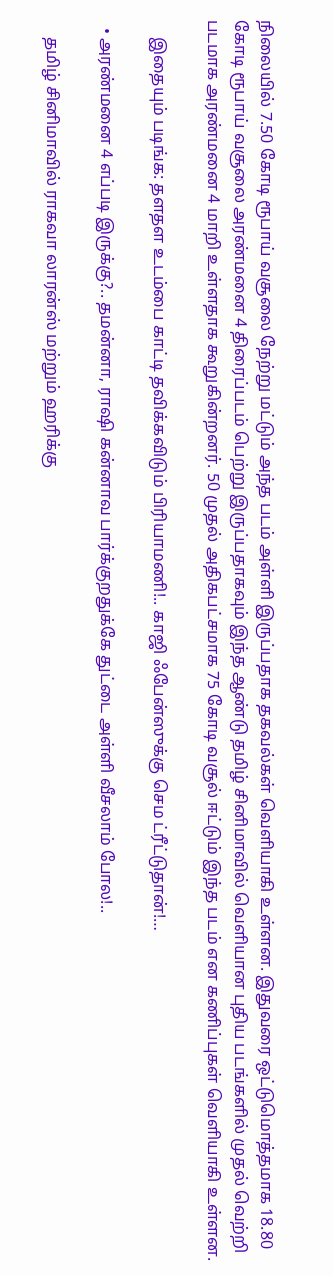நிலையில் 7.50 கோடி ரூபாய் வசூலை நேற்று மட்டும் அந்த படம் அள்ளி இருப்பதாக தகவல்கள் வெளியாகி உள்ளன. இதுவரை ஒட்டுமொத்தமாக 18.80 கோடி ரூபாய் வசூலை அரண்மனை 4 திரைப்படம் பெற்று இருப்பதாகவும் இந்த ஆண்டு தமிழ் சினிமாவில் வெளியான புதிய படங்களில் முதல் வெற்றி படமாக அரண்மனை 4 மாறி உள்ளதாக கூறுகின்றனர். 50 முதல் அதிகபட்சமாக 75 கோடி வசூல் ஈட்டும் இந்த படம் என கணிப்புகள் வெளியாகி உள்ளன.

    இதையும் படிங்க: தளதள உடம்பை காட்டி தவிக்கவிடும் பிரியாமணி!.. காஜி ஃபேன்ஸுக்கு செம ட்ரீட்டுதான்!…

  • அரண்மனை 4 எப்படி இருக்கு?.. தமன்னா, ராஷி கன்னாவ பார்க்குறதுக்கே துட்டை அள்ளி வீசலாம் போல!..

    தமிழ் சினிமாவில் ராகவா லாரன்ஸ் மற்றும் ஹரிக்கு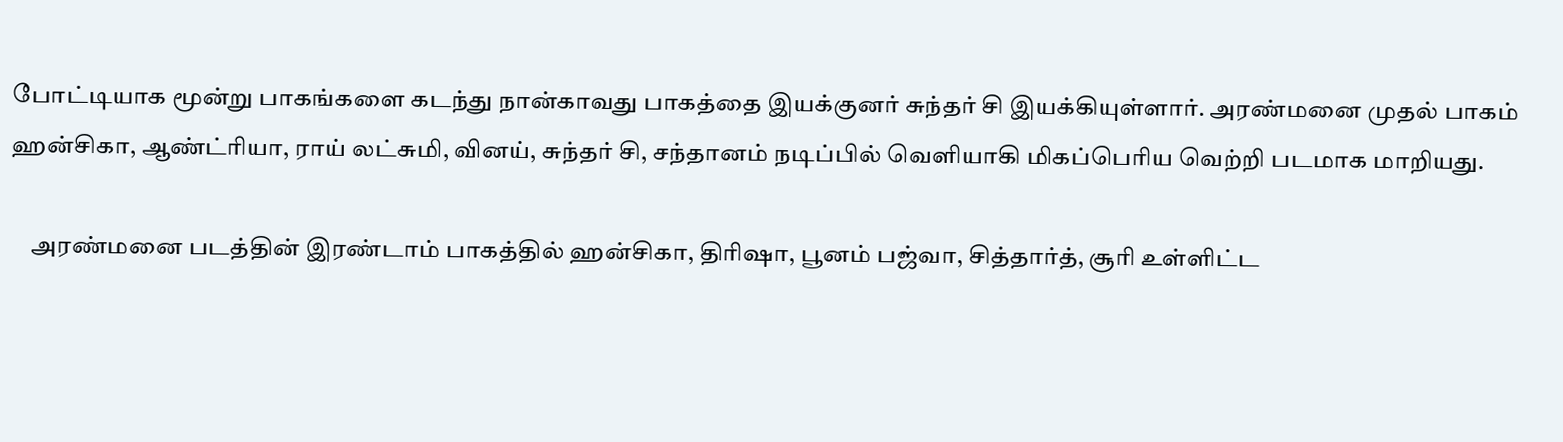போட்டியாக மூன்று பாகங்களை கடந்து நான்காவது பாகத்தை இயக்குனர் சுந்தர் சி இயக்கியுள்ளார். அரண்மனை முதல் பாகம் ஹன்சிகா, ஆண்ட்ரியா, ராய் லட்சுமி, வினய், சுந்தர் சி, சந்தானம் நடிப்பில் வெளியாகி மிகப்பெரிய வெற்றி படமாக மாறியது.

    அரண்மனை படத்தின் இரண்டாம் பாகத்தில் ஹன்சிகா, திரிஷா, பூனம் பஜ்வா, சித்தார்த், சூரி உள்ளிட்ட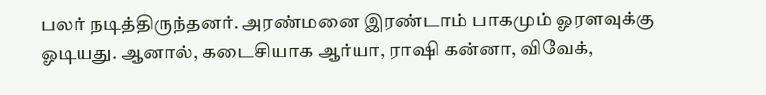பலர் நடித்திருந்தனர். அரண்மனை இரண்டாம் பாகமும் ஓரளவுக்கு ஓடியது. ஆனால், கடைசியாக ஆர்யா, ராஷி கன்னா, விவேக்,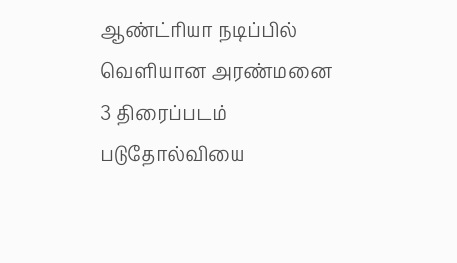ஆண்ட்ரியா நடிப்பில் வெளியான அரண்மனை 3 திரைப்படம் படுதோல்வியை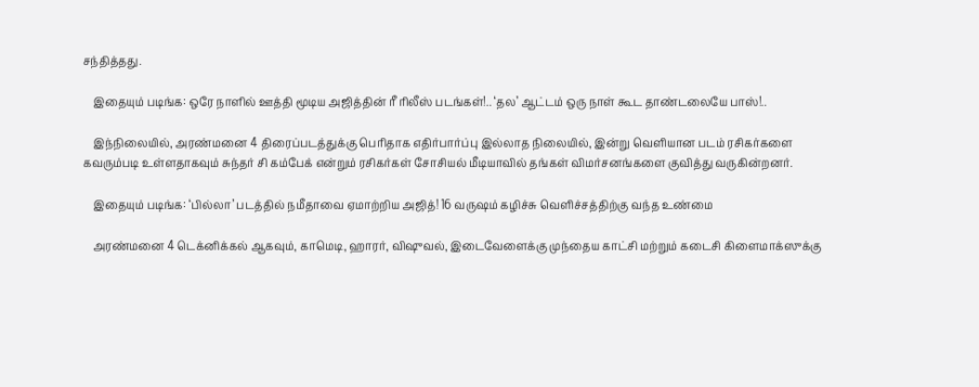சந்தித்தது.

    இதையும் படிங்க: ஒரே நாளில் ஊத்தி மூடிய அஜித்தின் ரீ ரிலீஸ் படங்கள்!.. ‘தல’ ஆட்டம் ஒரு நாள் கூட தாண்டலையே பாஸ்!..

    இந்நிலையில், அரண்மனை 4 திரைப்படத்துக்கு பெரிதாக எதிர்பார்ப்பு இல்லாத நிலையில், இன்று வெளியான படம் ரசிகர்களை கவரும்படி உள்ளதாகவும் சுந்தர் சி கம்பேக் என்றும் ரசிகர்கள் சோசியல் மீடியாவில் தங்கள் விமர்சனங்களை குவித்து வருகின்றனர்.

    இதையும் படிங்க: ‘பில்லா’ படத்தில் நமீதாவை ஏமாற்றிய அஜித்! 16 வருஷம் கழிச்சு வெளிச்சத்திற்கு வந்த உண்மை

    அரண்மனை 4 டெக்னிக்கல் ஆகவும், காமெடி, ஹாரர், விஷுவல், இடைவேளைக்கு முந்தைய காட்சி மற்றும் கடைசி கிளைமாக்ஸுக்கு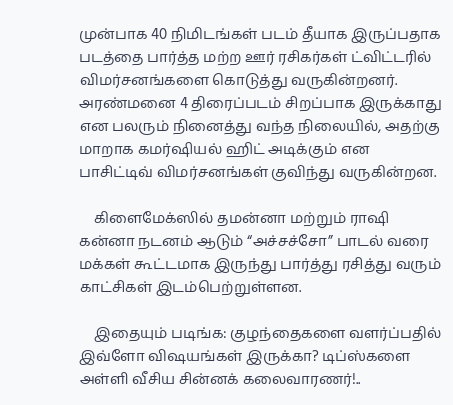முன்பாக 40 நிமிடங்கள் படம் தீயாக இருப்பதாக படத்தை பார்த்த மற்ற ஊர் ரசிகர்கள் ட்விட்டரில் விமர்சனங்களை கொடுத்து வருகின்றனர்.  அரண்மனை 4 திரைப்படம் சிறப்பாக இருக்காது என பலரும் நினைத்து வந்த நிலையில், அதற்கு மாறாக கமர்ஷியல் ஹிட் அடிக்கும் என பாசிட்டிவ் விமர்சனங்கள் குவிந்து வருகின்றன.

    கிளைமேக்ஸில் தமன்னா மற்றும் ராஷி கன்னா நடனம் ஆடும் “அச்சச்சோ” பாடல் வரை மக்கள் கூட்டமாக இருந்து பார்த்து ரசித்து வரும் காட்சிகள் இடம்பெற்றுள்ளன.

    இதையும் படிங்க: குழந்தைகளை வளர்ப்பதில் இவ்ளோ விஷயங்கள் இருக்கா? டிப்ஸ்களை அள்ளி வீசிய சின்னக் கலைவாரணர்!..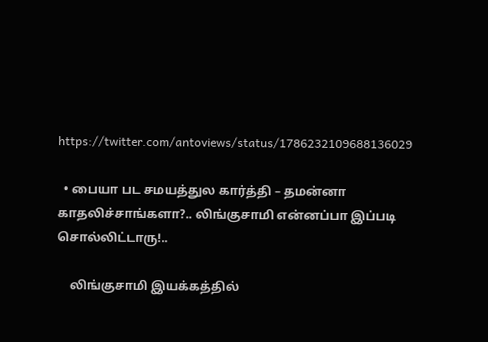https://twitter.com/antoviews/status/1786232109688136029

  • பையா பட சமயத்துல கார்த்தி – தமன்னா காதலிச்சாங்களா?.. லிங்குசாமி என்னப்பா இப்படி சொல்லிட்டாரு!..

    லிங்குசாமி இயக்கத்தில்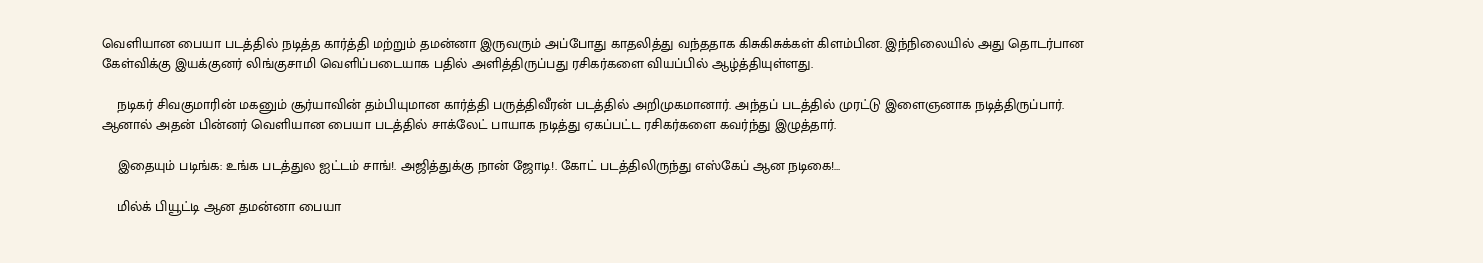வெளியான பையா படத்தில் நடித்த கார்த்தி மற்றும் தமன்னா இருவரும் அப்போது காதலித்து வந்ததாக கிசுகிசுக்கள் கிளம்பின. இந்நிலையில் அது தொடர்பான கேள்விக்கு இயக்குனர் லிங்குசாமி வெளிப்படையாக பதில் அளித்திருப்பது ரசிகர்களை வியப்பில் ஆழ்த்தியுள்ளது.

    நடிகர் சிவகுமாரின் மகனும் சூர்யாவின் தம்பியுமான கார்த்தி பருத்திவீரன் படத்தில் அறிமுகமானார். அந்தப் படத்தில் முரட்டு இளைஞனாக நடித்திருப்பார். ஆனால் அதன் பின்னர் வெளியான பையா படத்தில் சாக்லேட் பாயாக நடித்து ஏகப்பட்ட ரசிகர்களை கவர்ந்து இழுத்தார்.

    இதையும் படிங்க: உங்க படத்துல ஐட்டம் சாங்!. அஜித்துக்கு நான் ஜோடி!. கோட் படத்திலிருந்து எஸ்கேப் ஆன நடிகை!…

    மில்க் பியூட்டி ஆன தமன்னா பையா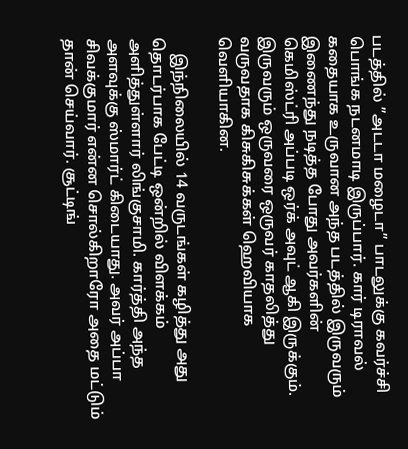படத்தில் ”அடடா மழைடா” பாடலுக்கு கவர்ச்சி பொங்க நடனமாடி இருப்பார். கார் டிராவல் கதையாக உருவான அந்த படத்தில் இருவரும் இணைந்து நடித்த போது அவர்களின் கெமிஸ்ட்ரி அப்படி ஒர்க் அவுட் ஆகி இருக்கும். இருவரும் ஒருவரை ஒருவர் காதலித்து வருவதாக கிசுகிசுக்கள் ஹெவியாக வெளியாகின.

    இந்நிலையில் 14 வருடங்கள் கழித்து அது தொடர்பாக பேட்டி ஒன்றில் விளக்கம் அளித்துள்ளார் லிங்குசாமி. கார்த்தி அந்த அளவுக்கு ஸ்மார்ட் கிடையாது. அவர் அப்பா சிவக்குமார் என்ன சொல்கிறாரோ அதை மட்டும் தான் செய்வார். சூட்டிங்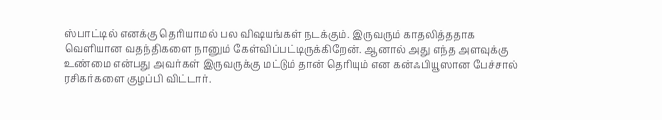ஸ்பாட்டில் எனக்கு தெரியாமல் பல விஷயங்கள் நடக்கும். இருவரும் காதலித்ததாக வெளியான வதந்திகளை நானும் கேள்விப்பட்டிருக்கிறேன். ஆனால் அது எந்த அளவுக்கு உண்மை என்பது அவர்கள் இருவருக்கு மட்டும் தான் தெரியும் என கன்ஃபியூஸான பேச்சால் ரசிகர்களை குழப்பி விட்டார்.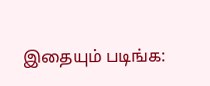இதையும் படிங்க: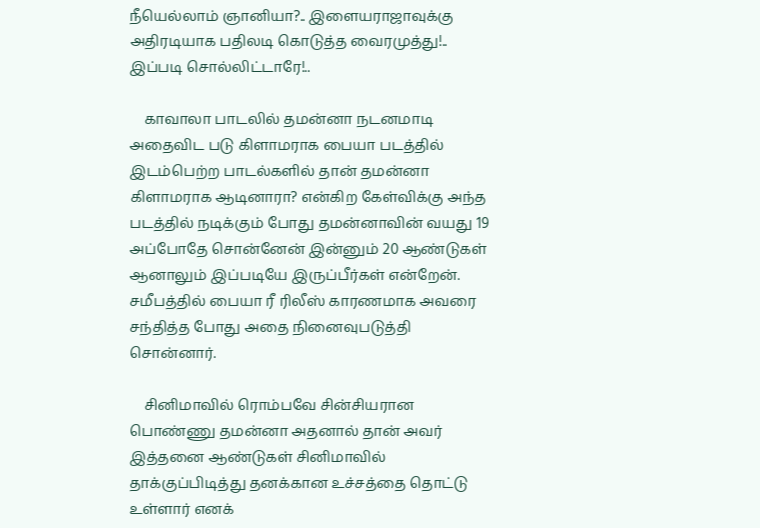நீயெல்லாம் ஞானியா?.. இளையராஜாவுக்கு அதிரடியாக பதிலடி கொடுத்த வைரமுத்து!.. இப்படி சொல்லிட்டாரே!..

    காவாலா பாடலில் தமன்னா நடனமாடி அதைவிட படு கிளாமராக பையா படத்தில் இடம்பெற்ற பாடல்களில் தான் தமன்னா கிளாமராக ஆடினாரா? என்கிற கேள்விக்கு அந்த படத்தில் நடிக்கும் போது தமன்னாவின் வயது 19 அப்போதே சொன்னேன் இன்னும் 20 ஆண்டுகள் ஆனாலும் இப்படியே இருப்பீர்கள் என்றேன். சமீபத்தில் பையா ரீ ரிலீஸ் காரணமாக அவரை சந்தித்த போது அதை நினைவுபடுத்தி சொன்னார்.

    சினிமாவில் ரொம்பவே சின்சியரான பொண்ணு தமன்னா அதனால் தான் அவர் இத்தனை ஆண்டுகள் சினிமாவில் தாக்குப்பிடித்து தனக்கான உச்சத்தை தொட்டு உள்ளார் எனக்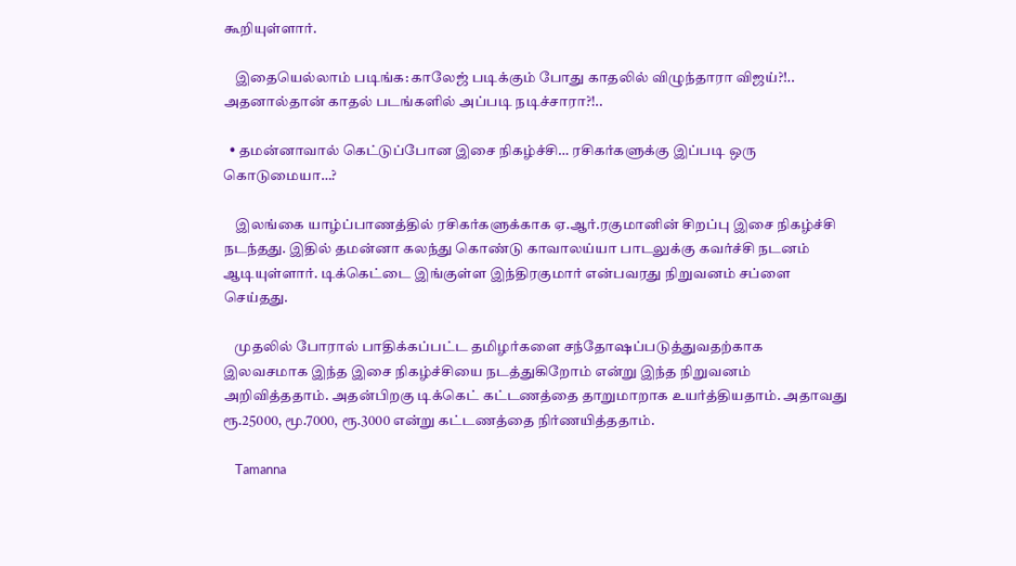கூறியுள்ளார்.

    இதையெல்லாம் படிங்க: காலேஜ் படிக்கும் போது காதலில் விழுந்தாரா விஜய்?!.. அதனால்தான் காதல் படங்களில் அப்படி நடிச்சாரா?!..

  • தமன்னாவால் கெட்டுப்போன இசை நிகழ்ச்சி… ரசிகர்களுக்கு இப்படி ஒரு கொடுமையா…?

    இலங்கை யாழ்ப்பாணத்தில் ரசிகர்களுக்காக ஏ.ஆர்.ரகுமானின் சிறப்பு இசை நிகழ்ச்சி நடந்தது. இதில் தமன்னா கலந்து கொண்டு காவாலய்யா பாடலுக்கு கவர்ச்சி நடனம் ஆடியுள்ளார். டிக்கெட்டை இங்குள்ள இந்திரகுமார் என்பவரது நிறுவனம் சப்ளை செய்தது.

    முதலில் போரால் பாதிக்கப்பட்ட தமிழர்களை சந்தோஷப்படுத்துவதற்காக இலவசமாக இந்த இசை நிகழ்ச்சியை நடத்துகிறோம் என்று இந்த நிறுவனம் அறிவித்ததாம். அதன்பிறகு டிக்கெட் கட்டணத்தை தாறுமாறாக உயர்த்தியதாம். அதாவது ரூ.25000, மூ.7000, ரூ.3000 என்று கட்டணத்தை நிர்ணயித்ததாம்.

    Tamanna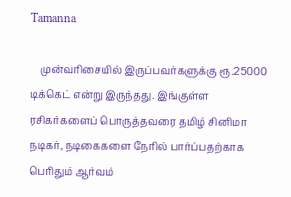Tamanna

    முன்வரிசையில் இருப்பவர்களுக்கு ரூ.25000 டிக்கெட் என்று இருந்தது. இங்குள்ள ரசிகர்களைப் பொருத்தவரை தமிழ் சினிமா நடிகர், நடிகைகளை நேரில் பார்ப்பதற்காக பெரிதும் ஆர்வம்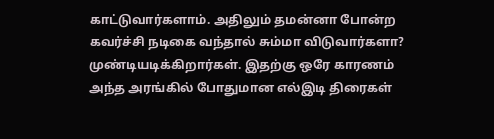காட்டுவார்களாம். அதிலும் தமன்னா போன்ற கவர்ச்சி நடிகை வந்தால் சும்மா விடுவார்களா? முண்டியடிக்கிறார்கள். இதற்கு ஒரே காரணம் அந்த அரங்கில் போதுமான எல்இடி திரைகள்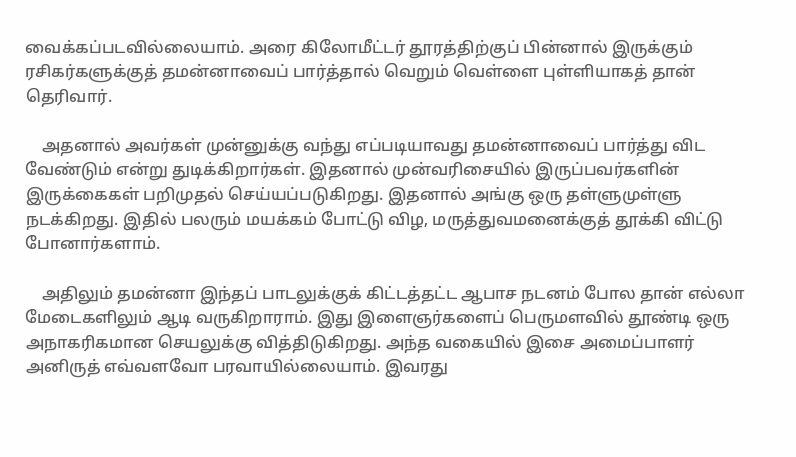வைக்கப்படவில்லையாம். அரை கிலோமீட்டர் தூரத்திற்குப் பின்னால் இருக்கும் ரசிகர்களுக்குத் தமன்னாவைப் பார்த்தால் வெறும் வெள்ளை புள்ளியாகத் தான் தெரிவார்.

    அதனால் அவர்கள் முன்னுக்கு வந்து எப்படியாவது தமன்னாவைப் பார்த்து விட வேண்டும் என்று துடிக்கிறார்கள். இதனால் முன்வரிசையில் இருப்பவர்களின் இருக்கைகள் பறிமுதல் செய்யப்படுகிறது. இதனால் அங்கு ஒரு தள்ளுமுள்ளு நடக்கிறது. இதில் பலரும் மயக்கம் போட்டு விழ, மருத்துவமனைக்குத் தூக்கி விட்டு போனார்களாம்.

    அதிலும் தமன்னா இந்தப் பாடலுக்குக் கிட்டத்தட்ட ஆபாச நடனம் போல தான் எல்லா மேடைகளிலும் ஆடி வருகிறாராம். இது இளைஞர்களைப் பெருமளவில் தூண்டி ஒரு அநாகரிகமான செயலுக்கு வித்திடுகிறது. அந்த வகையில் இசை அமைப்பாளர் அனிருத் எவ்வளவோ பரவாயில்லையாம். இவரது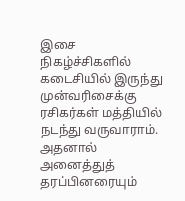இசை நிகழ்ச்சிகளில் கடைசியில் இருந்து முன்வரிசைக்கு ரசிகர்கள் மத்தியில் நடந்து வருவாராம். அதனால் அனைத்துத் தரப்பினரையும்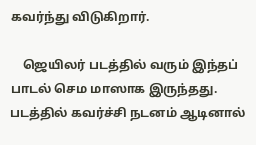கவர்ந்து விடுகிறார்.

    ஜெயிலர் படத்தில் வரும் இந்தப் பாடல் செம மாஸாக இருந்தது. படத்தில் கவர்ச்சி நடனம் ஆடினால்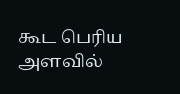கூட பெரிய அளவில்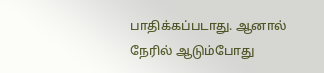பாதிக்கப்படாது. ஆனால் நேரில் ஆடும்போது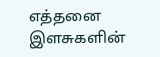எத்தனை இளசுகளின்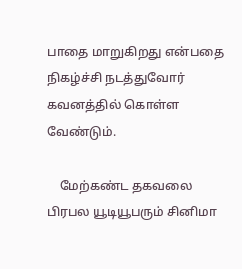பாதை மாறுகிறது என்பதை நிகழ்ச்சி நடத்துவோர் கவனத்தில் கொள்ள வேண்டும்.

    மேற்கண்ட தகவலை பிரபல யூடியூபரும் சினிமா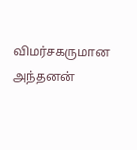விமர்சகருமான அந்தனன்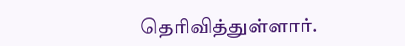தெரிவித்துள்ளார்.